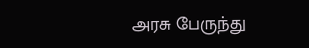அரசு பேருந்து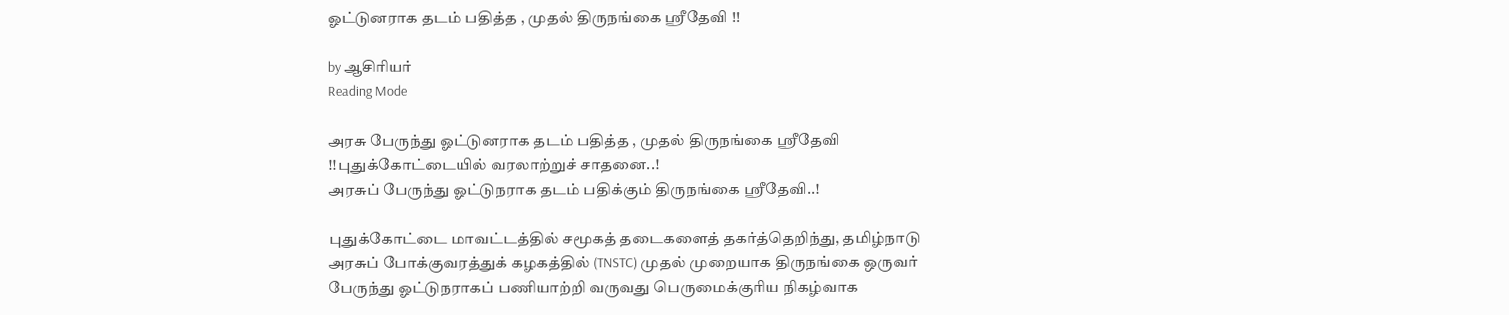ஓட்டுனராக தடம் பதித்த , முதல் திருநங்கை ஸ்ரீதேவி !!

by ஆசிரியர்
Reading Mode

அரசு பேருந்து ஓட்டுனராக தடம் பதித்த , முதல் திருநங்கை ஸ்ரீதேவி !!புதுக்கோட்டையில் வரலாற்றுச் சாதனை..!
அரசுப் பேருந்து ஓட்டுநராக தடம் பதிக்கும் திருநங்கை ஸ்ரீதேவி..!

புதுக்கோட்டை மாவட்டத்தில் சமூகத் தடைகளைத் தகர்த்தெறிந்து, தமிழ்நாடு அரசுப் போக்குவரத்துக் கழகத்தில் (TNSTC) முதல் முறையாக திருநங்கை ஒருவர் பேருந்து ஓட்டுநராகப் பணியாற்றி வருவது பெருமைக்குரிய நிகழ்வாக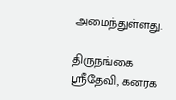அமைந்துள்ளது.

திருநங்கை ஸ்ரீதேவி, கனரக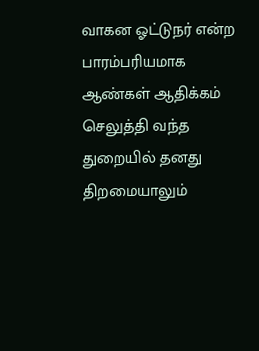வாகன ஓட்டுநர் என்ற பாரம்பரியமாக ஆண்கள் ஆதிக்கம் செலுத்தி வந்த துறையில் தனது திறமையாலும்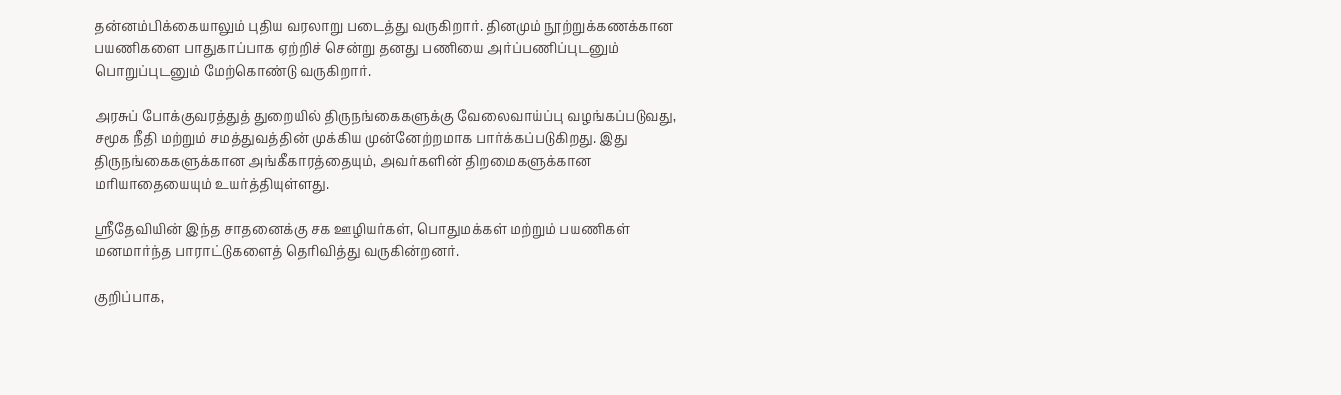தன்னம்பிக்கையாலும் புதிய வரலாறு படைத்து வருகிறார். தினமும் நூற்றுக்கணக்கான பயணிகளை பாதுகாப்பாக ஏற்றிச் சென்று தனது பணியை அர்ப்பணிப்புடனும் பொறுப்புடனும் மேற்கொண்டு வருகிறார்.

அரசுப் போக்குவரத்துத் துறையில் திருநங்கைகளுக்கு வேலைவாய்ப்பு வழங்கப்படுவது, சமூக நீதி மற்றும் சமத்துவத்தின் முக்கிய முன்னேற்றமாக பார்க்கப்படுகிறது. இது திருநங்கைகளுக்கான அங்கீகாரத்தையும், அவர்களின் திறமைகளுக்கான மரியாதையையும் உயர்த்தியுள்ளது.

ஸ்ரீதேவியின் இந்த சாதனைக்கு சக ஊழியர்கள், பொதுமக்கள் மற்றும் பயணிகள் மனமார்ந்த பாராட்டுகளைத் தெரிவித்து வருகின்றனர்.

குறிப்பாக,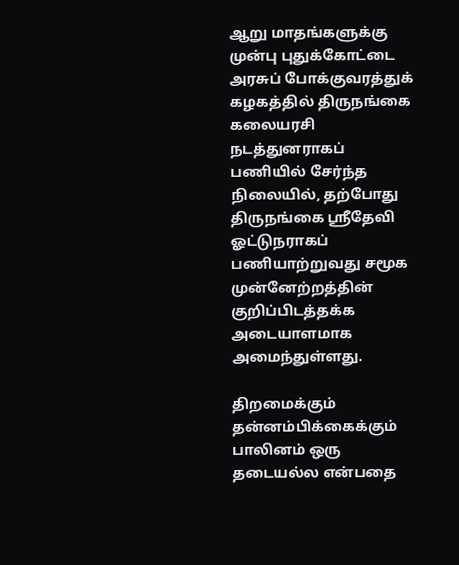ஆறு மாதங்களுக்கு முன்பு புதுக்கோட்டை அரசுப் போக்குவரத்துக் கழகத்தில் திருநங்கை கலையரசி நடத்துனராகப் பணியில் சேர்ந்த நிலையில், தற்போது திருநங்கை ஸ்ரீதேவி ஓட்டுநராகப் பணியாற்றுவது சமூக முன்னேற்றத்தின் குறிப்பிடத்தக்க அடையாளமாக அமைந்துள்ளது.

திறமைக்கும் தன்னம்பிக்கைக்கும் பாலினம் ஒரு தடையல்ல என்பதை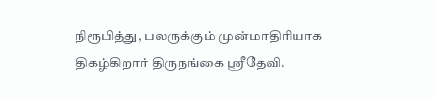நிரூபித்து, பலருக்கும் முன்மாதிரியாக திகழ்கிறார் திருநங்கை ஸ்ரீதேவி.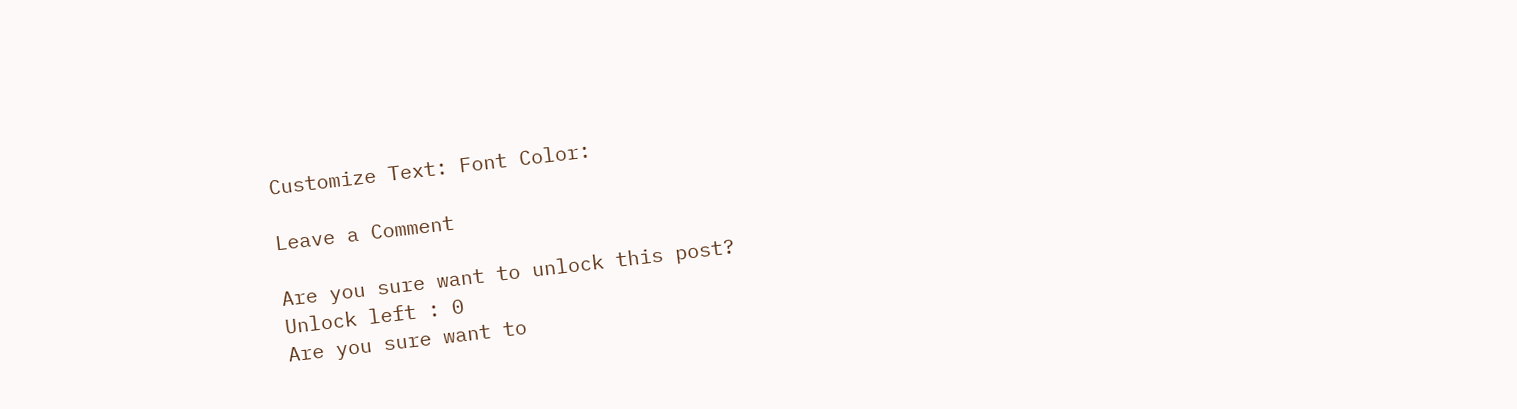Customize Text: Font Color:

Leave a Comment

Are you sure want to unlock this post?
Unlock left : 0
Are you sure want to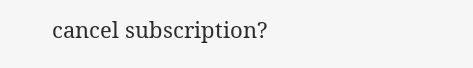cancel subscription?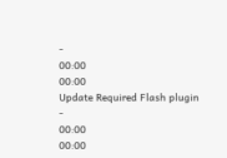-
00:00
00:00
Update Required Flash plugin
-
00:00
00:00